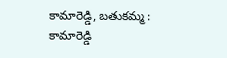కామారెడ్డి, బతుకమ్మ : కామారెడ్డి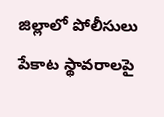జిల్లాలో పోలీసులు పేకాట స్థావరాలపై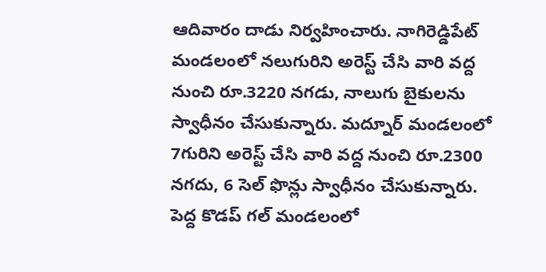ఆదివారం దాడు నిర్వహించారు. నాగిరెడ్డిపేట్ మండలంలో నలుగురిని అరెస్ట్ చేసి వారి వద్ద నుంచి రూ.3220 నగడు, నాలుగు బైకులను స్వాధీనం చేసుకున్నారు. మద్నూర్ మండలంలో 7గురిని అరెస్ట్ చేసి వారి వద్ద నుంచి రూ.2300 నగదు, 6 సెల్ ఫొన్లు స్వాధీనం చేసుకున్నారు. పెద్ద కొడప్ గల్ మండలంలో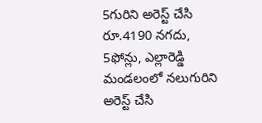5గురిని అరెస్ట్ చేసి రూ.4190 నగదు, 5ఫోన్లు, ఎల్లారెడ్డి మండలంలో నలుగురిని అరెస్ట్ చేసి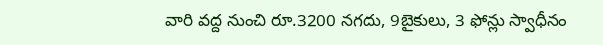వారి వద్ద నుంచి రూ.3200 నగదు, 9బైకులు, 3 ఫోన్లు స్వాధీనం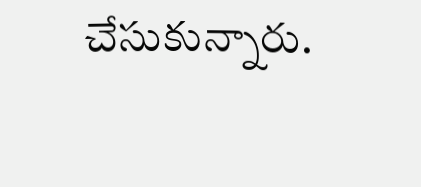చేసుకున్నారు.